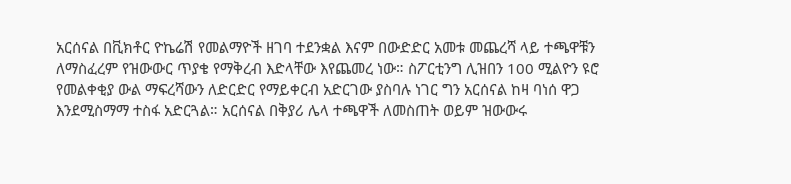አርሰናል በቪክቶር ዮኬሬሽ የመልማዮች ዘገባ ተደንቋል እናም በውድድር አመቱ መጨረሻ ላይ ተጫዋቹን ለማስፈረም የዝውውር ጥያቄ የማቅረብ እድላቸው እየጨመረ ነው። ስፖርቲንግ ሊዝበን 100 ሚልዮን ዩሮ የመልቀቂያ ውል ማፍረሻውን ለድርድር የማይቀርብ አድርገው ያስባሉ ነገር ግን አርሰናል ከዛ ባነሰ ዋጋ እንደሚስማማ ተስፋ አድርጓል። አርሰናል በቅያሪ ሌላ ተጫዋች ለመስጠት ወይም ዝውውሩ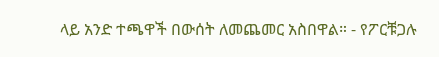ላይ አንድ ተጫዋች በውሰት ለመጨመር አስበዋል። - የፖርቹጋሉ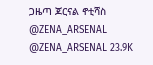ጋዜጣ ጆርናል ኖቲሻስ @ZENA_ARSENAL @ZENA_ARSENAL 23.9K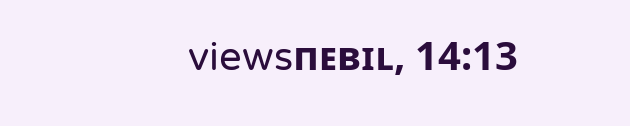viewsпᴇвɪʟ, 14:13